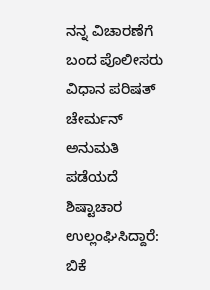ನನ್ನ ವಿಚಾರಣೆಗೆ ಬಂದ ಪೊಲೀಸರು ವಿಧಾನ ಪರಿಷತ್ ಚೇರ್ಮನ್ ಅನುಮತಿ ಪಡೆಯದೆ ಶಿಷ್ಟಾಚಾರ ಉಲ್ಲಂಘಿಸಿದ್ದಾರೆ: ಬಿಕೆ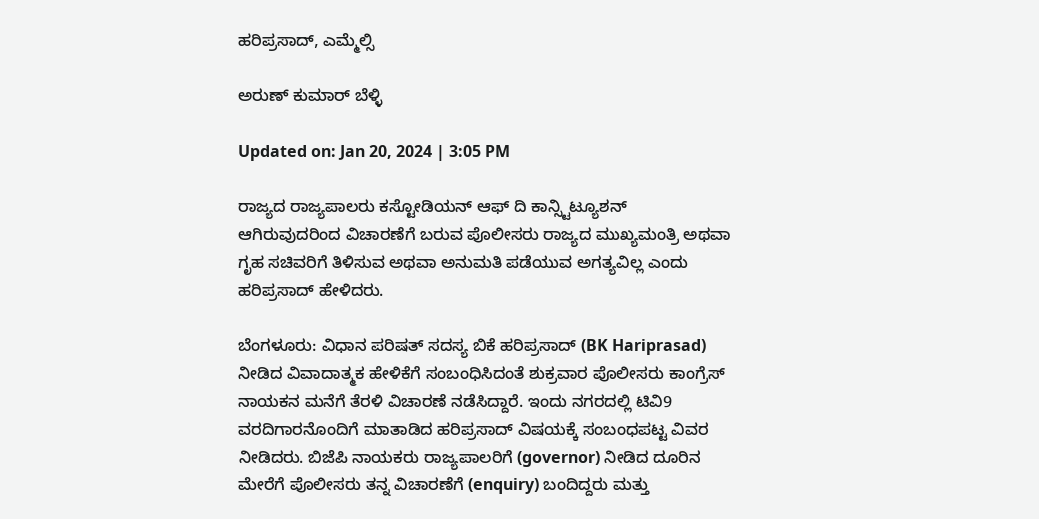ಹರಿಪ್ರಸಾದ್, ಎಮ್ಮೆಲ್ಸಿ

ಅರುಣ್ ಕುಮಾರ್ ಬೆಳ್ಳಿ

Updated on: Jan 20, 2024 | 3:05 PM

ರಾಜ್ಯದ ರಾಜ್ಯಪಾಲರು ಕಸ್ಟೋಡಿಯನ್ ಆಫ್ ದಿ ಕಾನ್ಸ್ಟಿಟ್ಯೂಶನ್ ಆಗಿರುವುದರಿಂದ ವಿಚಾರಣೆಗೆ ಬರುವ ಪೊಲೀಸರು ರಾಜ್ಯದ ಮುಖ್ಯಮಂತ್ರಿ ಅಥವಾ ಗೃಹ ಸಚಿವರಿಗೆ ತಿಳಿಸುವ ಅಥವಾ ಅನುಮತಿ ಪಡೆಯುವ ಅಗತ್ಯವಿಲ್ಲ ಎಂದು ಹರಿಪ್ರಸಾದ್ ಹೇಳಿದರು.

ಬೆಂಗಳೂರು: ವಿಧಾನ ಪರಿಷತ್ ಸದಸ್ಯ ಬಿಕೆ ಹರಿಪ್ರಸಾದ್ (BK Hariprasad) ನೀಡಿದ ವಿವಾದಾತ್ಮಕ ಹೇಳಿಕೆಗೆ ಸಂಬಂಧಿಸಿದಂತೆ ಶುಕ್ರವಾರ ಪೊಲೀಸರು ಕಾಂಗ್ರೆಸ್ ನಾಯಕನ ಮನೆಗೆ ತೆರಳಿ ವಿಚಾರಣೆ ನಡೆಸಿದ್ದಾರೆ. ಇಂದು ನಗರದಲ್ಲಿ ಟಿವಿ9 ವರದಿಗಾರನೊಂದಿಗೆ ಮಾತಾಡಿದ ಹರಿಪ್ರಸಾದ್ ವಿಷಯಕ್ಕೆ ಸಂಬಂಧಪಟ್ಟ ವಿವರ ನೀಡಿದರು. ಬಿಜೆಪಿ ನಾಯಕರು ರಾಜ್ಯಪಾಲರಿಗೆ (governor) ನೀಡಿದ ದೂರಿನ ಮೇರೆಗೆ ಪೊಲೀಸರು ತನ್ನ ವಿಚಾರಣೆಗೆ (enquiry) ಬಂದಿದ್ದರು ಮತ್ತು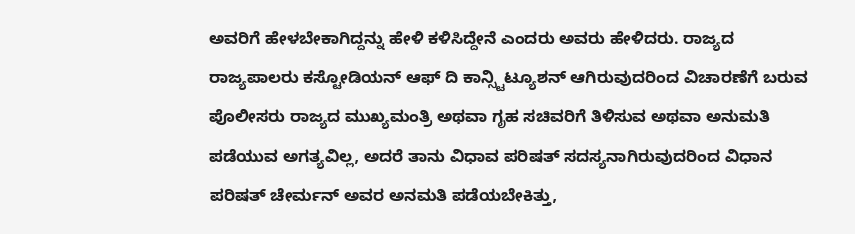ಅವರಿಗೆ ಹೇಳಬೇಕಾಗಿದ್ದನ್ನು ಹೇಳಿ ಕಳಿಸಿದ್ದೇನೆ ಎಂದರು ಅವರು ಹೇಳಿದರು. ರಾಜ್ಯದ ರಾಜ್ಯಪಾಲರು ಕಸ್ಟೋಡಿಯನ್ ಆಫ್ ದಿ ಕಾನ್ಸ್ಟಿಟ್ಯೂಶನ್ ಆಗಿರುವುದರಿಂದ ವಿಚಾರಣೆಗೆ ಬರುವ ಪೊಲೀಸರು ರಾಜ್ಯದ ಮುಖ್ಯಮಂತ್ರಿ ಅಥವಾ ಗೃಹ ಸಚಿವರಿಗೆ ತಿಳಿಸುವ ಅಥವಾ ಅನುಮತಿ ಪಡೆಯುವ ಅಗತ್ಯವಿಲ್ಲ, ಅದರೆ ತಾನು ವಿಧಾವ ಪರಿಷತ್ ಸದಸ್ಯನಾಗಿರುವುದರಿಂದ ವಿಧಾನ ಪರಿಷತ್ ಚೇರ್ಮನ್ ಅವರ ಅನಮತಿ ಪಡೆಯಬೇಕಿತ್ತು,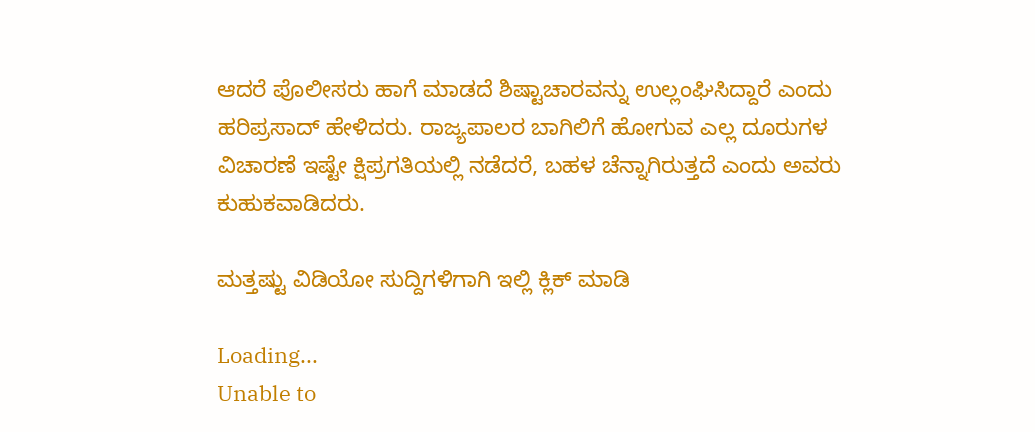ಆದರೆ ಪೊಲೀಸರು ಹಾಗೆ ಮಾಡದೆ ಶಿಷ್ಟಾಚಾರವನ್ನು ಉಲ್ಲಂಘಿಸಿದ್ದಾರೆ ಎಂದು ಹರಿಪ್ರಸಾದ್ ಹೇಳಿದರು. ರಾಜ್ಯಪಾಲರ ಬಾಗಿಲಿಗೆ ಹೋಗುವ ಎಲ್ಲ ದೂರುಗಳ ವಿಚಾರಣೆ ಇಷ್ಟೇ ಕ್ಷಿಪ್ರಗತಿಯಲ್ಲಿ ನಡೆದರೆ, ಬಹಳ ಚೆನ್ನಾಗಿರುತ್ತದೆ ಎಂದು ಅವರು ಕುಹುಕವಾಡಿದರು.

ಮತ್ತಷ್ಟು ವಿಡಿಯೋ ಸುದ್ದಿಗಳಿಗಾಗಿ ಇಲ್ಲಿ ಕ್ಲಿಕ್ ಮಾಡಿ

Loading...
Unable to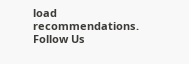load recommendations.
Follow Us